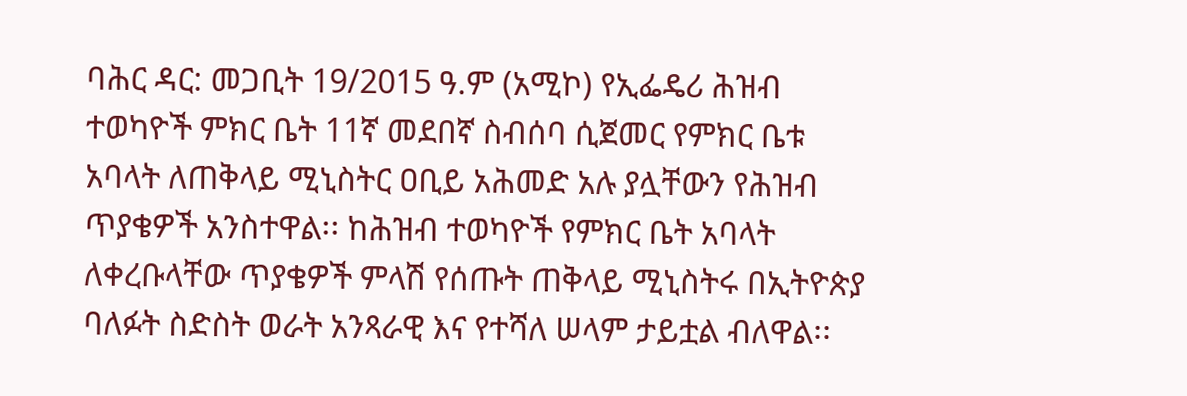ባሕር ዳር: መጋቢት 19/2015 ዓ.ም (አሚኮ) የኢፌዴሪ ሕዝብ ተወካዮች ምክር ቤት 11ኛ መደበኛ ስብሰባ ሲጀመር የምክር ቤቱ አባላት ለጠቅላይ ሚኒስትር ዐቢይ አሕመድ አሉ ያሏቸውን የሕዝብ ጥያቄዎች አንስተዋል፡፡ ከሕዝብ ተወካዮች የምክር ቤት አባላት ለቀረቡላቸው ጥያቄዎች ምላሽ የሰጡት ጠቅላይ ሚኒስትሩ በኢትዮጵያ ባለፉት ስድስት ወራት አንጻራዊ እና የተሻለ ሠላም ታይቷል ብለዋል፡፡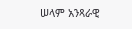ሠላም አንጻራዊ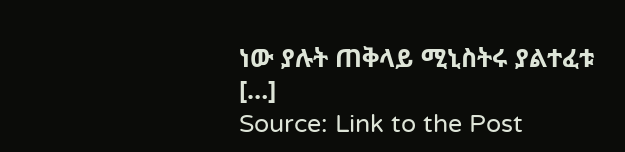ነው ያሉት ጠቅላይ ሚኒስትሩ ያልተፈቱ […]
Source: Link to the Post